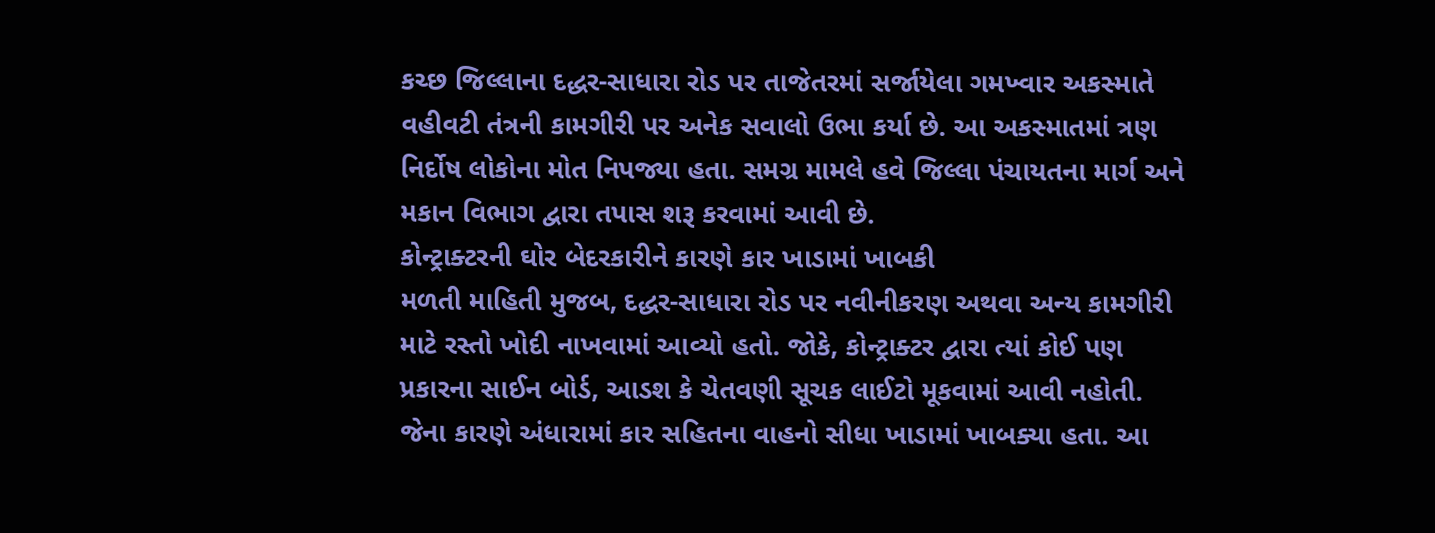કચ્છ જિલ્લાના દદ્ધર-સાધારા રોડ પર તાજેતરમાં સર્જાયેલા ગમખ્વાર અકસ્માતે વહીવટી તંત્રની કામગીરી પર અનેક સવાલો ઉભા કર્યા છે. આ અકસ્માતમાં ત્રણ નિર્દોષ લોકોના મોત નિપજ્યા હતા. સમગ્ર મામલે હવે જિલ્લા પંચાયતના માર્ગ અને મકાન વિભાગ દ્વારા તપાસ શરૂ કરવામાં આવી છે.
કોન્ટ્રાક્ટરની ઘોર બેદરકારીને કારણે કાર ખાડામાં ખાબકી
મળતી માહિતી મુજબ, દદ્ધર-સાધારા રોડ પર નવીનીકરણ અથવા અન્ય કામગીરી માટે રસ્તો ખોદી નાખવામાં આવ્યો હતો. જોકે, કોન્ટ્રાક્ટર દ્વારા ત્યાં કોઈ પણ પ્રકારના સાઈન બોર્ડ, આડશ કે ચેતવણી સૂચક લાઈટો મૂકવામાં આવી નહોતી. જેના કારણે અંધારામાં કાર સહિતના વાહનો સીધા ખાડામાં ખાબક્યા હતા. આ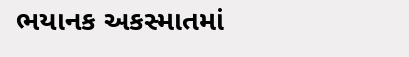ભયાનક અકસ્માતમાં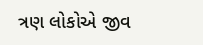ત્રણ લોકોએ જીવ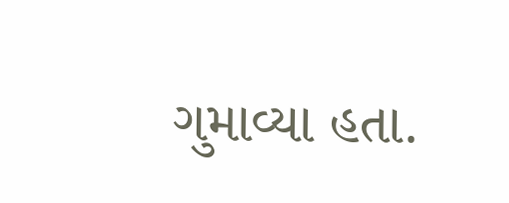ગુમાવ્યા હતા.